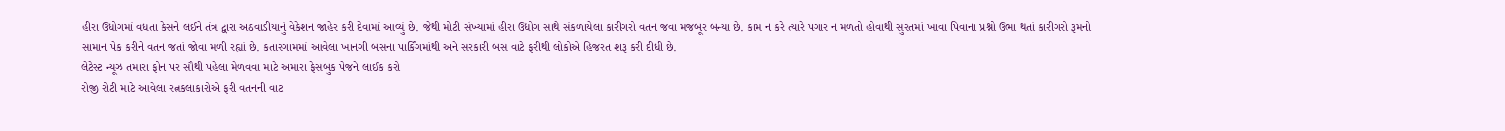હીરા ઉધોગમાં વધતા કેસને લઈને તંત્ર દ્વારા અઠવાડીયાનું વેકેશન જાહેર કરી દેવામાં આવ્યું છે. જેથી મોટી સંખ્યામાં હીરા ઉદ્યોગ સાથે સંકળાયેલા કારીગરો વતન જવા મજબૂર બન્યા છે. કામ ન કરે ત્યારે પગાર ન મળતો હોવાથી સુરતમાં ખાવા પિવાના પ્રશ્નો ઉભા થતાં કારીગરો રૂમનો સામાન પેક કરીને વતન જતાં જોવા મળી રહ્યાં છે. કતારગામમાં આવેલા ખાનગી બસના પાર્કિંગમાંથી અને સરકારી બસ વાટે ફરીથી લોકોએ હિજરત શરૂ કરી દીધી છે.
લેટેસ્ટ ન્યૂઝ તમારા ફોન પર સૌથી પહેલા મેળવવા માટે અમારા ફેસબુક પેજને લાઈક કરો
રોજી રોટી માટે આવેલા રત્નકલાકારોએ ફરી વતનની વાટ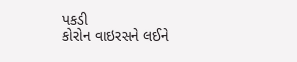પકડી
કોરોન વાઇરસને લઈને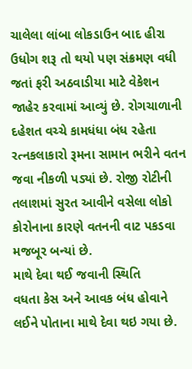ચાલેલા લાંબા લોકડાઉન બાદ હીરા ઉધોગ શરૂ તો થયો પણ સંક્રમણ વધી જતાં ફરી અઠવાડીયા માટે વેકેશન જાહેર કરવામાં આવ્યું છે. રોગચાળાની દહેશત વચ્ચે કામધંધા બંધ રહેતા રત્નકલાકારો રૂમના સામાન ભરીને વતન જવા નીકળી પડ્યાં છે. રોજી રોટીની તલાશમાં સુરત આવીને વસેલા લોકો કોરોનાના કારણે વતનની વાટ પકડવા મજબૂર બન્યાં છે.
માથે દેવા થઈ જવાની સ્થિતિ
વધતા કેસ અને આવક બંધ હોવાને લઈને પોતાના માથે દેવા થઇ ગયા છે.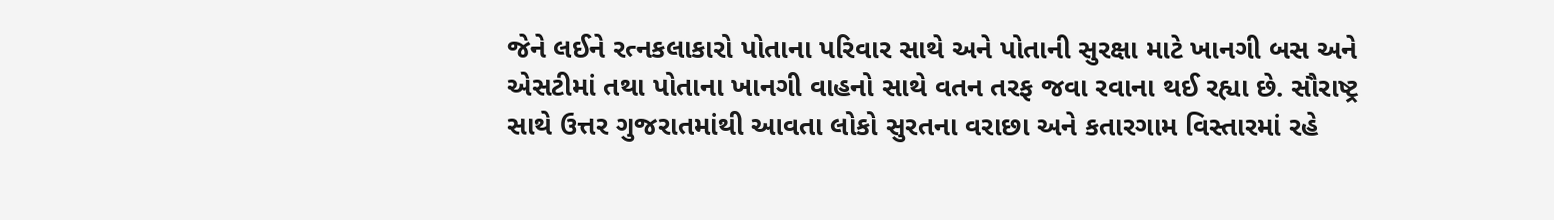જેને લઈને રત્નકલાકારો પોતાના પરિવાર સાથે અને પોતાની સુરક્ષા માટે ખાનગી બસ અને એસટીમાં તથા પોતાના ખાનગી વાહનો સાથે વતન તરફ જવા રવાના થઈ રહ્યા છે. સૌરાષ્ટ્ર સાથે ઉત્તર ગુજરાતમાંથી આવતા લોકો સુરતના વરાછા અને કતારગામ વિસ્તારમાં રહે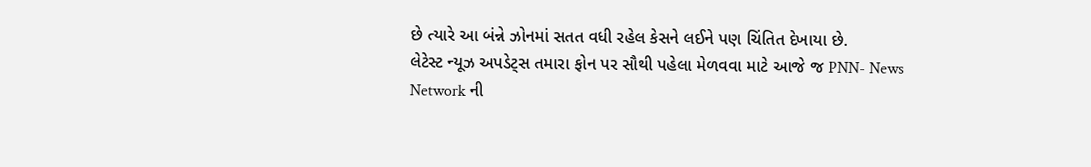છે ત્યારે આ બંન્ને ઝોનમાં સતત વધી રહેલ કેસને લઈને પણ ચિંતિત દેખાયા છે.
લેટેસ્ટ ન્યૂઝ અપડેટ્સ તમારા ફોન પર સૌથી પહેલા મેળવવા માટે આજે જ PNN- News Network ની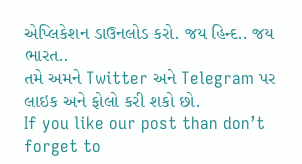એપ્લિકેશન ડાઉનલોડ કરો. જય હિન્દ.. જય ભારત..
તમે અમને Twitter અને Telegram પર લાઇક અને ફોલો કરી શકો છો.
If you like our post than don’t forget to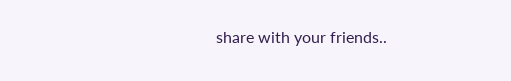share with your friends..